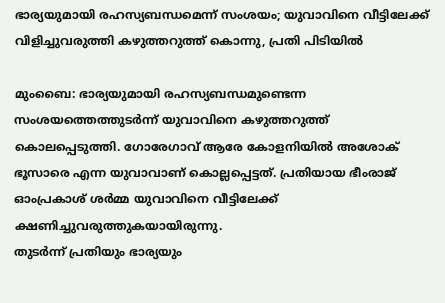ഭാര്യയുമായി രഹസ്യബന്ധമെന്ന് സംശയം; യുവാവിനെ വീട്ടിലേക്ക് വിളിച്ചുവരുത്തി കഴുത്തറുത്ത് കൊന്നു, പ്രതി പിടിയിൽ

മുംബൈ: ഭാര്യയുമായി രഹസ്യബന്ധമുണ്ടെന്ന സംശയത്തെത്തുടർന്ന് യുവാവിനെ കഴുത്തറുത്ത് കൊലപ്പെടുത്തി. ഗോരേഗാവ് ആരേ കോളനിയിൽ അശോക് ഭൂസാരെ എന്ന യുവാവാണ് കൊല്ലപ്പെട്ടത്. പ്രതിയായ ഭീംരാജ് ഓംപ്രകാശ് ശർമ്മ യുവാവിനെ വീട്ടിലേക്ക് ക്ഷണിച്ചുവരുത്തുകയായിരുന്നു.
തുടർന്ന് പ്രതിയും ഭാര്യയും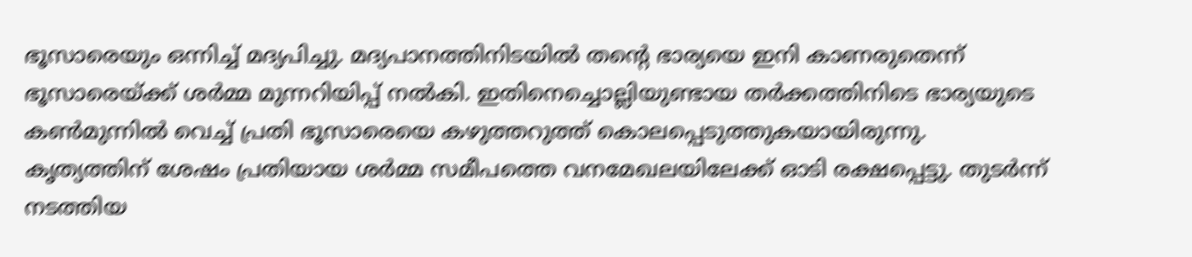ഭൂസാരെയും ഒന്നിച്ച് മദ്യപിച്ചു. മദ്യപാനത്തിനിടയിൽ തന്റെ ഭാര്യയെ ഇനി കാണരുതെന്ന് ഭൂസാരെയ്ക്ക് ശർമ്മ മുന്നറിയിപ്പ് നൽകി. ഇതിനെച്ചൊല്ലിയുണ്ടായ തർക്കത്തിനിടെ ഭാര്യയുടെ കൺമുന്നിൽ വെച്ച് പ്രതി ഭൂസാരെയെ കഴുത്തറുത്ത് കൊലപ്പെടുത്തുകയായിരുന്നു.
കൃത്യത്തിന് ശേഷം പ്രതിയായ ശർമ്മ സമീപത്തെ വനമേഖലയിലേക്ക് ഓടി രക്ഷപ്പെട്ടു. തുടർന്ന് നടത്തിയ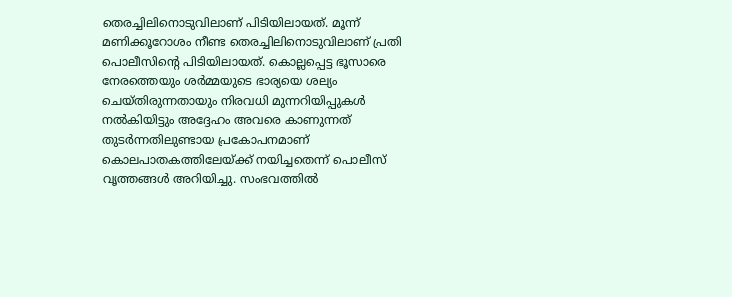തെരച്ചിലിനൊടുവിലാണ് പിടിയിലായത്. മൂന്ന് മണിക്കൂറോശം നീണ്ട തെരച്ചിലിനൊടുവിലാണ് പ്രതി പൊലീസിന്റെ പിടിയിലായത്. കൊല്ലപ്പെട്ട ഭൂസാരെ നേരത്തെയും ശർമ്മയുടെ ഭാര്യയെ ശല്യം ചെയ്തിരുന്നതായും നിരവധി മുന്നറിയിപ്പുകൾ നൽകിയിട്ടും അദ്ദേഹം അവരെ കാണുന്നത് തുടർന്നതിലുണ്ടായ പ്രകോപനമാണ് കൊലപാതകത്തിലേയ്ക്ക് നയിച്ചതെന്ന് പൊലീസ് വൃത്തങ്ങൾ അറിയിച്ചു. സംഭവത്തിൽ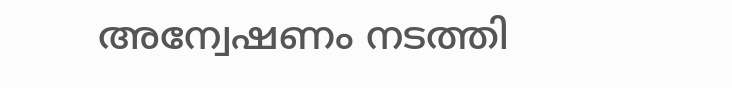അന്വേഷണം നടത്തി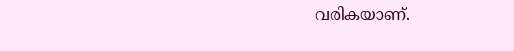വരികയാണ്.